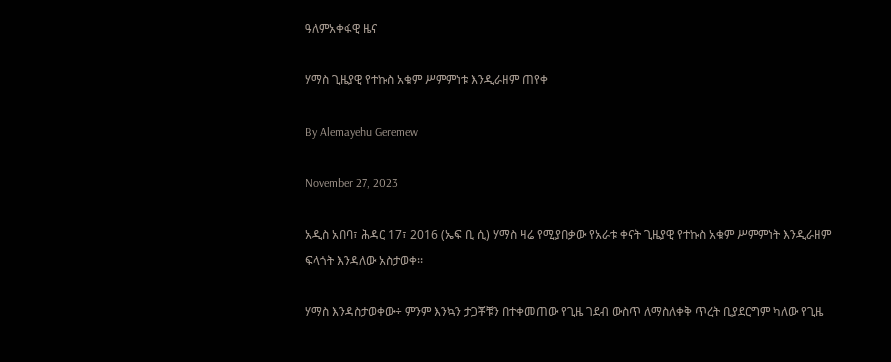ዓለምአቀፋዊ ዜና

ሃማስ ጊዜያዊ የተኩስ አቁም ሥምምነቱ እንዲራዘም ጠየቀ

By Alemayehu Geremew

November 27, 2023

አዲስ አበባ፣ ሕዳር 17፣ 2016 (ኤፍ ቢ ሲ) ሃማስ ዛሬ የሚያበቃው የአራቱ ቀናት ጊዜያዊ የተኩስ አቁም ሥምምነት እንዲራዘም ፍላጎት እንዳለው አስታወቀ፡፡

ሃማስ እንዳስታወቀው÷ ምንም እንኳን ታጋቾቹን በተቀመጠው የጊዜ ገደብ ውስጥ ለማስለቀቅ ጥረት ቢያደርግም ካለው የጊዜ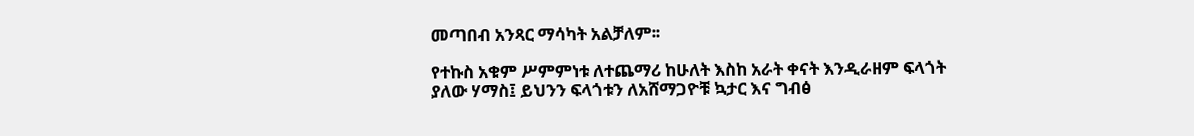መጣበብ አንጻር ማሳካት አልቻለም፡፡

የተኩስ አቁም ሥምምነቱ ለተጨማሪ ከሁለት እስከ አራት ቀናት እንዲራዘም ፍላጎት ያለው ሃማስ፤ ይህንን ፍላጎቱን ለአሸማጋዮቹ ኳታር እና ግብፅ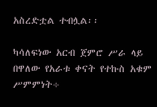አስረድቷል ተብሏል፡፡

ካሳለፍነው አርብ ጀምሮ ሥራ ላይ በዋለው የአራቱ ቀናት የተኩስ አቁም ሥምምነት÷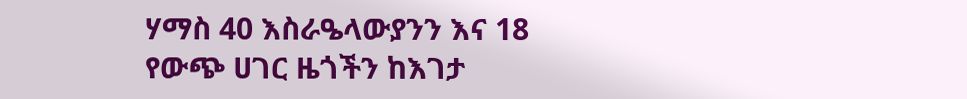ሃማስ 40 እስራዔላውያንን እና 18 የውጭ ሀገር ዜጎችን ከእገታ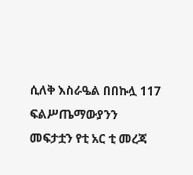ሲለቅ እስራዔል በበኩሏ 117 ፍልሥጤማውያንን መፍታቷን የቲ አር ቲ መረጃ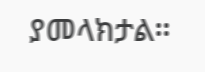ያመላክታል።